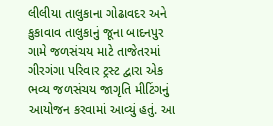લીલીયા તાલુકાના ગોઢાવદર અને કુકાવાવ તાલુકાનું જૂના બાદનપુર ગામે જળસંચય માટે તાજેતરમાં ગીરગંગા પરિવાર ટ્રસ્ટ દ્વારા એક ભવ્ય જળસંચય જાગૃતિ મીટિંગનું આયોજન કરવામાં આવ્યું હતું. આ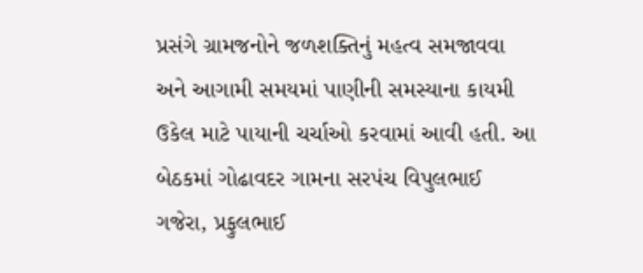પ્રસંગે ગ્રામજનોને જળશક્તિનું મહત્વ સમજાવવા અને આગામી સમયમાં પાણીની સમસ્યાના કાયમી ઉકેલ માટે પાયાની ચર્ચાઓ કરવામાં આવી હતી. આ બેઠકમાં ગોઢાવદર ગામના સરપંચ વિપુલભાઈ ગજેરા, પ્રફુલભાઈ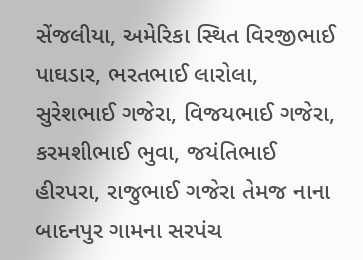સેંજલીયા, અમેરિકા સ્થિત વિરજીભાઈ પાઘડાર, ભરતભાઈ લારોલા, સુરેશભાઈ ગજેરા, વિજયભાઈ ગજેરા, કરમશીભાઈ ભુવા, જયંતિભાઈ હીરપરા, રાજુભાઈ ગજેરા તેમજ નાના બાદનપુર ગામના સરપંચ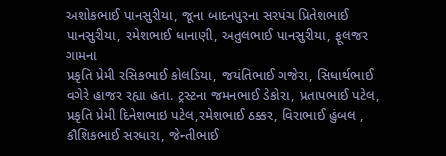અશોકભાઈ પાનસુરીયા, જૂના બાદનપુરના સરપંચ પ્રિતેશભાઈ પાનસુરીયા, રમેશભાઈ ધાનાણી, અતુલભાઈ પાનસુરીયા, ફૂલજર ગામના
પ્રકૃતિ પ્રેમી રસિકભાઈ કોલડિયા, જયંતિભાઈ ગજેરા, સિધાર્થભાઈ વગેરે હાજર રહ્યા હતા. ટ્રસ્ટના જમનભાઈ ડેકોરા, પ્રતાપભાઈ પટેલ, પ્રકૃતિ પ્રેમી દિનેશભાઇ પટેલ,રમેશભાઈ ઠક્કર, વિરાભાઈ હુંબલ , કૌશિકભાઈ સરધારા, જેન્તીભાઈ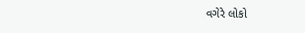વગેરે લોકો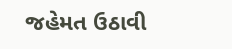જહેમત ઉઠાવી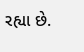રહ્યા છે.